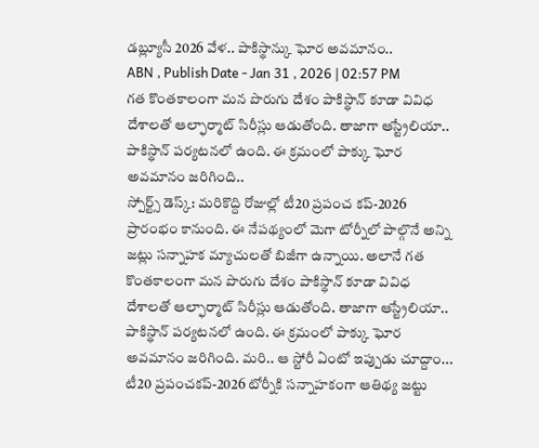డబ్ల్యూసీ 2026 వేళ.. పాకిస్థాన్కు ఘోర అవమానం..
ABN , Publish Date - Jan 31 , 2026 | 02:57 PM
గత కొంతకాలంగా మన పొరుగు దేశం పాకిస్థాన్ కూడా వివిధ దేశాలతో ఆల్ఫార్మాట్ సిరీస్లు ఆడుతోంది. తాజాగా ఆస్ట్రేలియా.. పాకిస్థాన్ పర్యటనలో ఉంది. ఈ క్రమంలో పాక్కు ఘోర అవమానం జరిగింది..
స్పోర్ట్స్ డెస్క్: మరికొద్ది రోజుల్లో టీ20 ప్రపంచ కప్-2026 ప్రారంభం కానుంది. ఈ నేపథ్యంలో మెగా టోర్నీలో పాల్గొనే అన్ని జట్లు సన్నాహక మ్యాచులతో బిజీగా ఉన్నాయి. అలానే గత కొంతకాలంగా మన పొరుగు దేశం పాకిస్థాన్ కూడా వివిధ దేశాలతో ఆల్ఫార్మాట్ సిరీస్లు ఆడుతోంది. తాజాగా ఆస్ట్రేలియా.. పాకిస్థాన్ పర్యటనలో ఉంది. ఈ క్రమంలో పాక్కు ఘోర అవమానం జరిగింది. మరి.. ఆ స్టోరీ ఏంటో ఇప్పుడు చూద్దాం...
టీ20 ప్రపంచకప్-2026 టోర్నీకి సన్నాహకంగా ఆతిథ్య జట్టు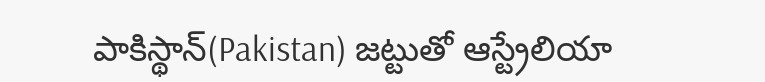పాకిస్థాన్(Pakistan) జట్టుతో ఆస్ట్రేలియా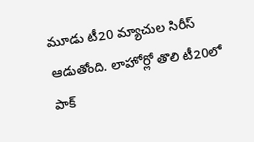మూడు టీ20 మ్యాచుల సిరీస్ ఆడుతోంది. లాహోర్లో తొలి టీ20లో పాక్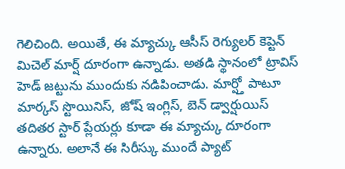గెలిచింది. అయితే, ఈ మ్యాచ్కు ఆసీస్ రెగ్యులర్ కెప్టెన్ మిచెల్ మార్ష్ దూరంగా ఉన్నాడు. అతడి స్థానంలో ట్రావిస్ హెడ్ జట్టును ముందుకు నడిపించాడు. మార్ష్తో పాటూ మార్కస్ స్టొయినిస్, జోష్ ఇంగ్లిస్, బెన్ డ్వార్షుయిస్ తదితర స్టార్ ప్లేయర్లు కూడా ఈ మ్యాచ్కు దూరంగా ఉన్నారు. అలానే ఈ సిరీస్కు ముందే ప్యాట్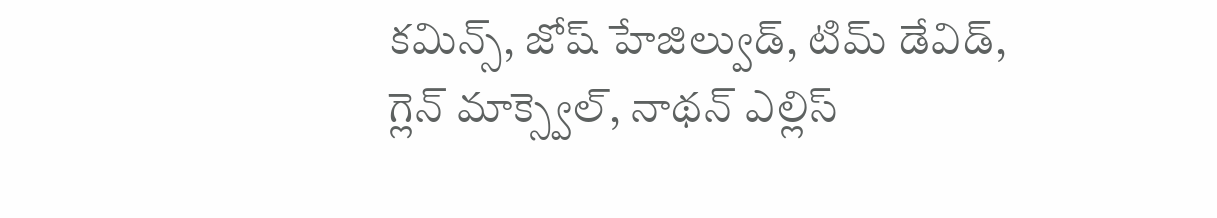కమిన్స్, జోష్ హేజిల్వుడ్, టిమ్ డేవిడ్, గ్లెన్ మాక్స్వెల్, నాథన్ ఎల్లిస్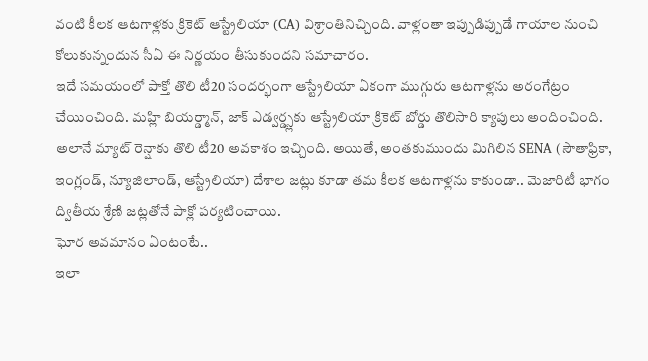వంటి కీలక ఆటగాళ్లకు క్రికెట్ ఆస్ట్రేలియా (CA) విశ్రాంతినిచ్చింది. వాళ్లంతా ఇప్పుడిప్పుడే గాయాల నుంచి కోలుకున్నందున సీఏ ఈ నిర్ణయం తీసుకుందని సమాచారం.
ఇదే సమయంలో పాక్తో తొలి టీ20 సందర్భంగా ఆస్ట్రేలియా ఏకంగా ముగ్గురు ఆటగాళ్లను అరంగేట్రం చేయించింది. మహ్లి బియర్డ్మాన్, జాక్ ఎడ్వర్డ్స్లకు ఆస్ట్రేలియా క్రికెట్ బోర్డు తొలిసారి క్యాపులు అందించింది. అలానే మ్యాట్ రెన్షాకు తొలి టీ20 అవకాశం ఇచ్చింది. అయితే, అంతకుముందు మిగిలిన SENA (సౌతాఫ్రికా, ఇంగ్లండ్, న్యూజిలాండ్, ఆస్ట్రేలియా) దేశాల జట్లు కూడా తమ కీలక ఆటగాళ్లను కాకుండా.. మెజారిటీ భాగం ద్వితీయ శ్రేణి జట్లతోనే పాక్లో పర్యటించాయి.
ఘోర అవమానం ఏంటంటే..
ఇలా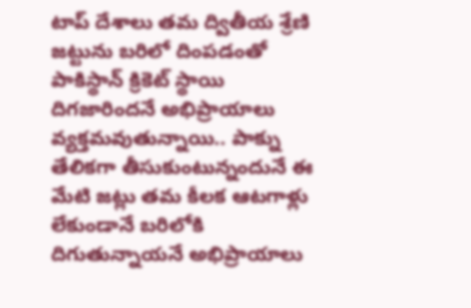టాప్ దేశాలు తమ ద్వితీయ శ్రేణి జట్టును బరిలో దింపడంతో పాకిస్థాన్ క్రికెట్ స్థాయి దిగజారిందనే అభిప్రాయాలు వ్యక్తమవుతున్నాయి.. పాక్ను తేలికగా తీసుకుంటున్నందునే ఈ మేటి జట్లు తమ కీలక ఆటగాళ్లు లేకుండానే బరిలోకి దిగుతున్నాయనే అభిప్రాయాలు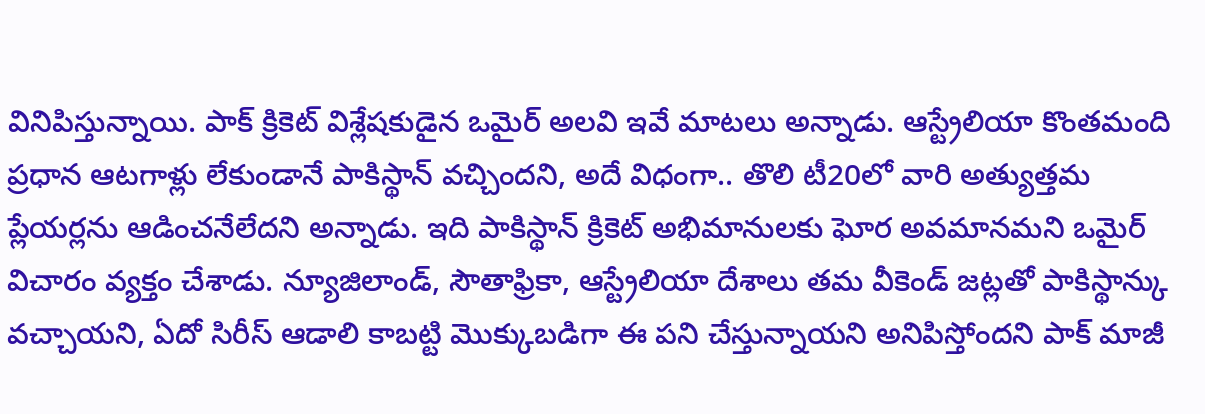వినిపిస్తున్నాయి. పాక్ క్రికెట్ విశ్లేషకుడైన ఒమైర్ అలవి ఇవే మాటలు అన్నాడు. ఆస్ట్రేలియా కొంతమంది ప్రధాన ఆటగాళ్లు లేకుండానే పాకిస్థాన్ వచ్చిందని, అదే విధంగా.. తొలి టీ20లో వారి అత్యుత్తమ ప్లేయర్లను ఆడించనేలేదని అన్నాడు. ఇది పాకిస్థాన్ క్రికెట్ అభిమానులకు ఘోర అవమానమని ఒమైర్ విచారం వ్యక్తం చేశాడు. న్యూజిలాండ్, సౌతాఫ్రికా, ఆస్ట్రేలియా దేశాలు తమ వీకెండ్ జట్లతో పాకిస్థాన్కు వచ్చాయని, ఏదో సిరీస్ ఆడాలి కాబట్టి మొక్కుబడిగా ఈ పని చేస్తున్నాయని అనిపిస్తోందని పాక్ మాజీ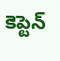కెప్టెన్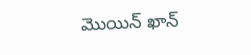మొయిన్ ఖాన్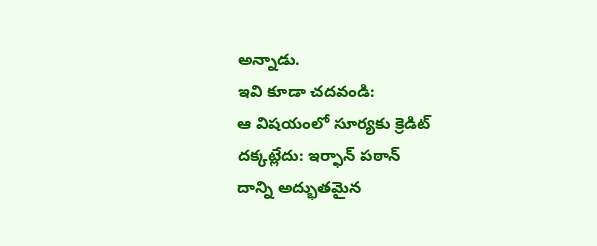అన్నాడు.
ఇవి కూడా చదవండి:
ఆ విషయంలో సూర్యకు క్రెడిట్ దక్కట్లేదు: ఇర్ఫాన్ పఠాన్
దాన్ని అద్భుతమైన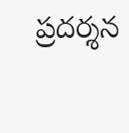ప్రదర్శన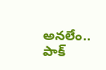అనలేం.. పాక్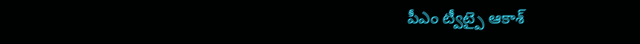పీఎం ట్వీట్పై ఆకాశ్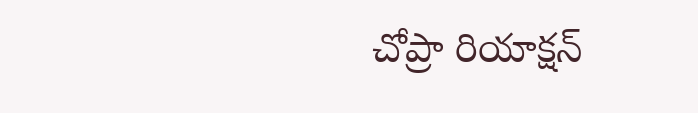చోప్రా రియాక్షన్